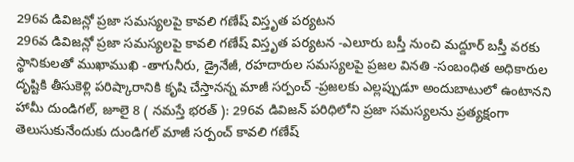296వ డివిజన్లో ప్రజా సమస్యలపై కావలి గణేష్ విస్తృత పర్యటన
296వ డివిజన్లో ప్రజా సమస్యలపై కావలి గణేష్ విస్తృత పర్యటన -ఎలూరు బస్తీ నుంచి మద్దూర్ బస్తీ వరకు స్థానికులతో ముఖాముఖి -తాగునీరు, డ్రైనేజీ, రహదారుల సమస్యలపై ప్రజల వినతి -సంబంధిత అధికారుల దృష్టికి తీసుకెళ్లి పరిష్కారానికి కృషి చేస్తానన్న మాజీ సర్పంచ్ -ప్రజలకు ఎల్లప్పుడూ అందుబాటులో ఉంటానని హామీ దుండిగల్, జూలై 8 ( నమస్తే భరత్ ): 296వ డివిజన్ పరిధిలోని ప్రజా సమస్యలను ప్రత్యక్షంగా తెలుసుకునేందుకు దుండిగల్ మాజీ సర్పంచ్ కావలి గణేష్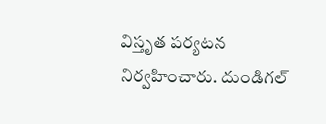విస్తృత పర్యటన నిర్వహించారు. దుండిగల్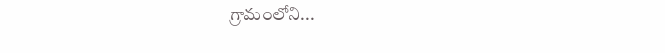గ్రామంలోని...